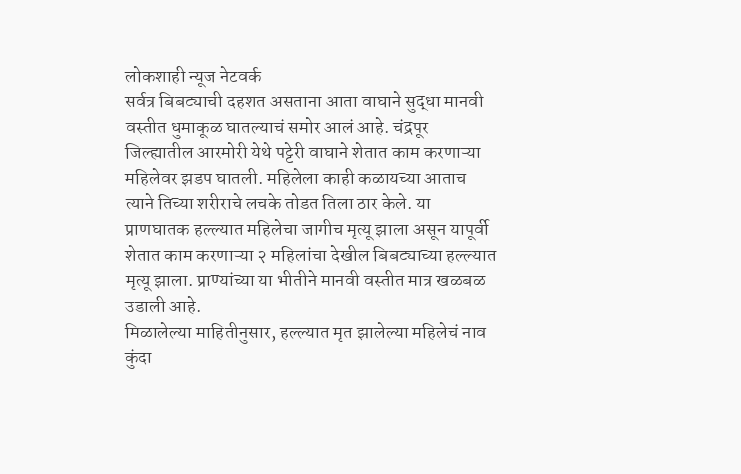लोकशाही न्यूज नेटवर्क
सर्वत्र बिबट्याची दहशत असताना आता वाघाने सुद्धा मानवी वस्तीत धुमाकूळ घातल्याचं समोर आलं आहे. चंद्रपूर जिल्ह्यातील आरमोरी येथे पट्टेरी वाघाने शेतात काम करणाऱ्या महिलेवर झडप घातली. महिलेला काही कळायच्या आताच त्याने तिच्या शरीराचे लचके तोडत तिला ठार केले. या प्राणघातक हल्ल्यात महिलेचा जागीच मृत्यू झाला असून यापूर्वी शेतात काम करणाऱ्या २ महिलांचा देखील बिबट्याच्या हल्ल्यात मृत्यू झाला. प्राण्यांच्या या भीतीने मानवी वस्तीत मात्र खळबळ उडाली आहे.
मिळालेल्या माहितीनुसार, हल्ल्यात मृत झालेल्या महिलेचं नाव कुंदा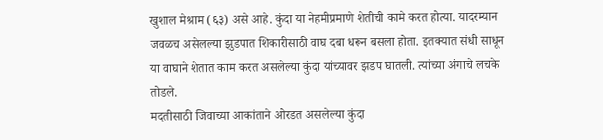खुशाल मेश्राम (६३) असे आहे. कुंदा या नेहमीप्रमाणे शेतीची कामे करत होत्या. यादरम्यान जवळच असेलल्या झुडपात शिकारीसाठी वाघ दबा धरून बसला होता. इतक्यात संधी साधून या वाघाने शेतात काम करत असलेल्या कुंदा यांच्यावर झडप घातली. त्यांच्या अंगाचे लचके तोडले.
मदतीसाठी जिवाच्या आकांताने ओरडत असलेल्या कुंदा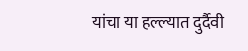यांचा या हल्ल्यात दुर्दैवी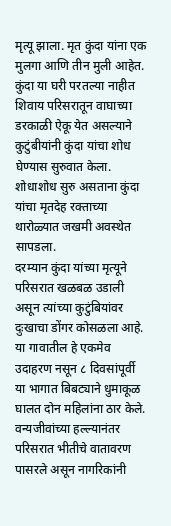मृत्यू झाला. मृत कुंदा यांना एक मुलगा आणि तीन मुली आहेत. कुंदा या घरी परतल्या नाहीत शिवाय परिसरातून वाघाच्या डरकाळी ऐकू येत असल्याने कुटुंबीयांनी कुंदा यांचा शोध घेण्यास सुरुवात केला. शोधाशोध सुरु असताना कुंदा यांचा मृतदेह रक्ताच्या थारोळ्यात जखमी अवस्थेत सापडला.
दरम्यान कुंदा यांच्या मृत्यूने परिसरात खळबळ उडाली असून त्यांच्या कुटुंबियांवर दुःखाचा डोंगर कोसळला आहे. या गावातील हे एकमेव उदाहरण नसून ८ दिवसांपूर्वी या भागात बिबट्याने धुमाकूळ घालत दोन महिलांना ठार केले. वन्यजीवांच्या हल्ल्यानंतर परिसरात भीतीचे वातावरण पासरले असून नागरिकांनी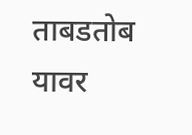ताबडतोब यावर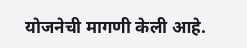योजनेची मागणी केली आहे.